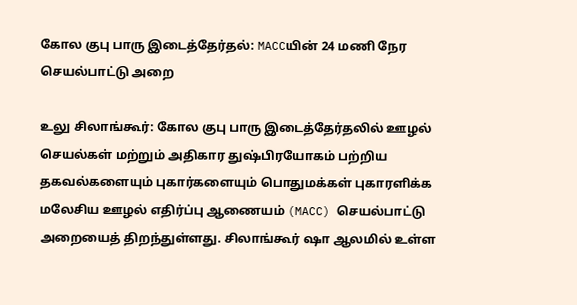கோல குபு பாரு இடைத்தேர்தல்: MACCயின் 24 மணி நேர செயல்பாட்டு அறை

உலு சிலாங்கூர்: கோல குபு பாரு இடைத்தேர்தலில் ஊழல் செயல்கள் மற்றும் அதிகார துஷ்பிரயோகம் பற்றிய தகவல்களையும் புகார்களையும் பொதுமக்கள் புகாரளிக்க மலேசிய ஊழல் எதிர்ப்பு ஆணையம் (MACC) செயல்பாட்டு அறையைத் திறந்துள்ளது. சிலாங்கூர் ஷா ஆலமில் உள்ள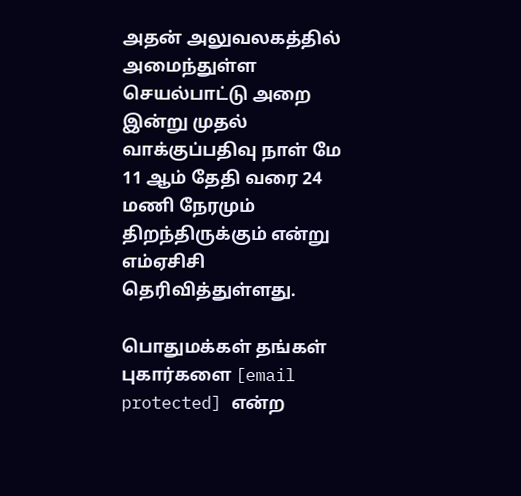அதன் அலுவலகத்தில் அமைந்துள்ள செயல்பாட்டு அறை இன்று முதல் வாக்குப்பதிவு நாள் மே 11 ஆம் தேதி வரை 24 மணி நேரமும் திறந்திருக்கும் என்று எம்ஏசிசி தெரிவித்துள்ளது.

பொதுமக்கள் தங்கள் புகார்களை [email protected] என்ற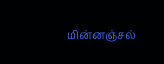மின்னஞ்சல்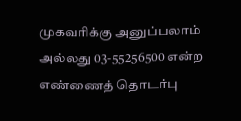முகவரிக்கு அனுப்பலாம் அல்லது 03-55256500 என்ற எண்ணைத் தொடர்பு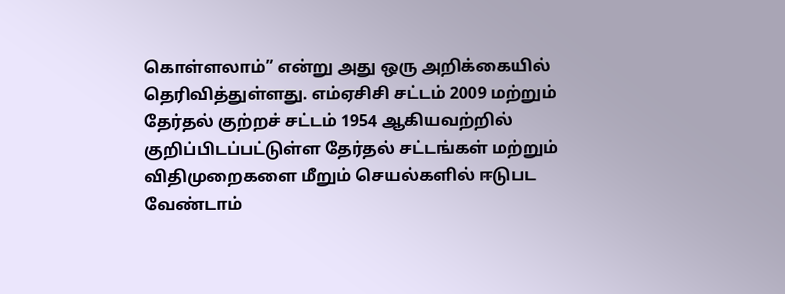கொள்ளலாம்” என்று அது ஒரு அறிக்கையில் தெரிவித்துள்ளது. எம்ஏசிசி சட்டம் 2009 மற்றும் தேர்தல் குற்றச் சட்டம் 1954 ஆகியவற்றில் குறிப்பிடப்பட்டுள்ள தேர்தல் சட்டங்கள் மற்றும் விதிமுறைகளை மீறும் செயல்களில் ஈடுபட வேண்டாம்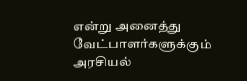என்று அனைத்து வேட்பாளர்களுக்கும் அரசியல்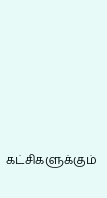கட்சிகளுக்கும்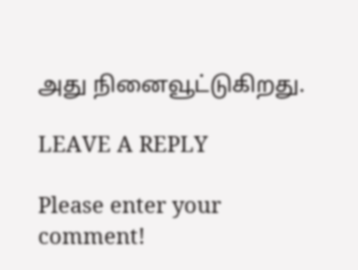அது நினைவூட்டுகிறது.

LEAVE A REPLY

Please enter your comment!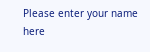Please enter your name here